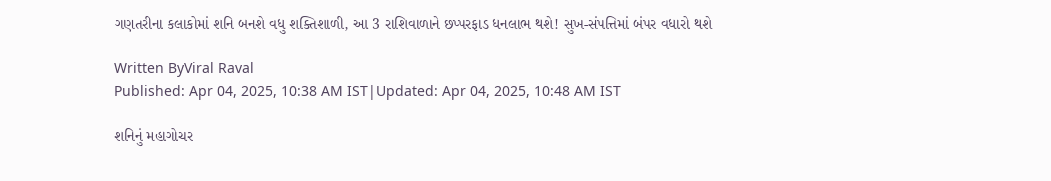ગણતરીના કલાકોમાં શનિ બનશે વધુ શક્તિશાળી, આ 3 રાશિવાળાને છપ્પરફાડ ધનલાભ થશે! સુખ-સંપત્તિમાં બંપર વધારો થશે

Written ByViral Raval
Published: Apr 04, 2025, 10:38 AM IST|Updated: Apr 04, 2025, 10:48 AM IST

શનિનું મહાગોચર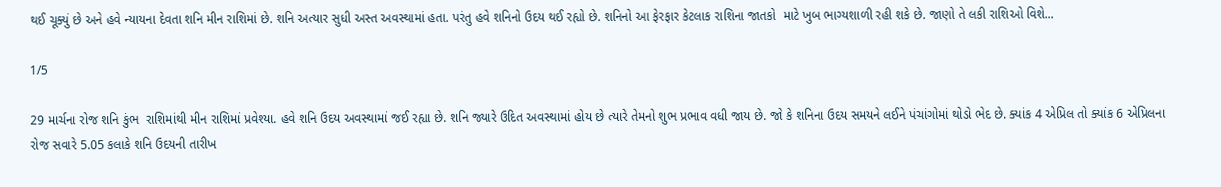થઈ ચૂક્યું છે અને હવે ન્યાયના દેવતા શનિ મીન રાશિમાં છે. શનિ અત્યાર સુધી અસ્ત અવસ્થામાં હતા. પરંતુ હવે શનિનો ઉદય થઈ રહ્યો છે. શનિનો આ ફેરફાર કેટલાક રાશિના જાતકો  માટે ખુબ ભાગ્યશાળી રહી શકે છે. જાણો તે લકી રાશિઓ વિશે...

1/5

29 માર્ચના રોજ શનિ કુંભ  રાશિમાંથી મીન રાશિમાં પ્રવેશ્યા. હવે શનિ ઉદય અવસ્થામાં જઈ રહ્યા છે. શનિ જ્યારે ઉદિત અવસ્થામાં હોય છે ત્યારે તેમનો શુભ પ્રભાવ વધી જાય છે. જો કે શનિના ઉદય સમયને લઈને પંચાંગોમાં થોડો ભેદ છે. ક્યાંક 4 એપ્રિલ તો ક્યાંક 6 એપ્રિલના રોજ સવારે 5.05 કલાકે શનિ ઉદયની તારીખ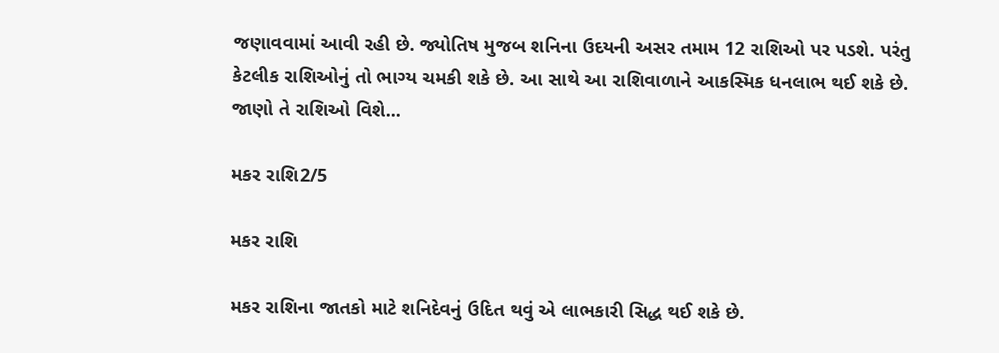જણાવવામાં આવી રહી છે. જ્યોતિષ મુજબ શનિના ઉદયની અસર તમામ 12 રાશિઓ પર પડશે. પરંતુ કેટલીક રાશિઓનું તો ભાગ્ય ચમકી શકે છે. આ સાથે આ રાશિવાળાને આકસ્મિક ધનલાભ થઈ શકે છે. જાણો તે રાશિઓ વિશે...

મકર રાશિ2/5

મકર રાશિ

મકર રાશિના જાતકો માટે શનિદેવનું ઉદિત થવું એ લાભકારી સિદ્ધ થઈ શકે છે.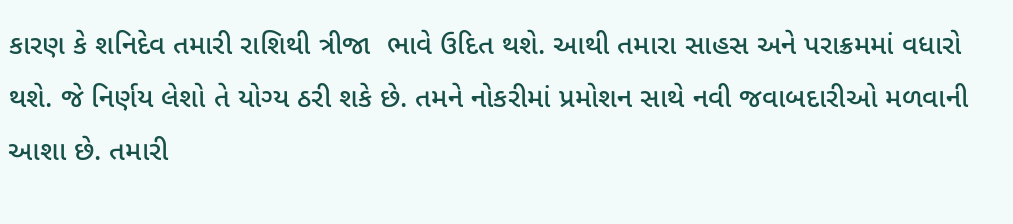કારણ કે શનિદેવ તમારી રાશિથી ત્રીજા  ભાવે ઉદિત થશે. આથી તમારા સાહસ અને પરાક્રમમાં વધારો થશે. જે નિર્ણય લેશો તે યોગ્ય ઠરી શકે છે. તમને નોકરીમાં પ્રમોશન સાથે નવી જવાબદારીઓ મળવાની આશા છે. તમારી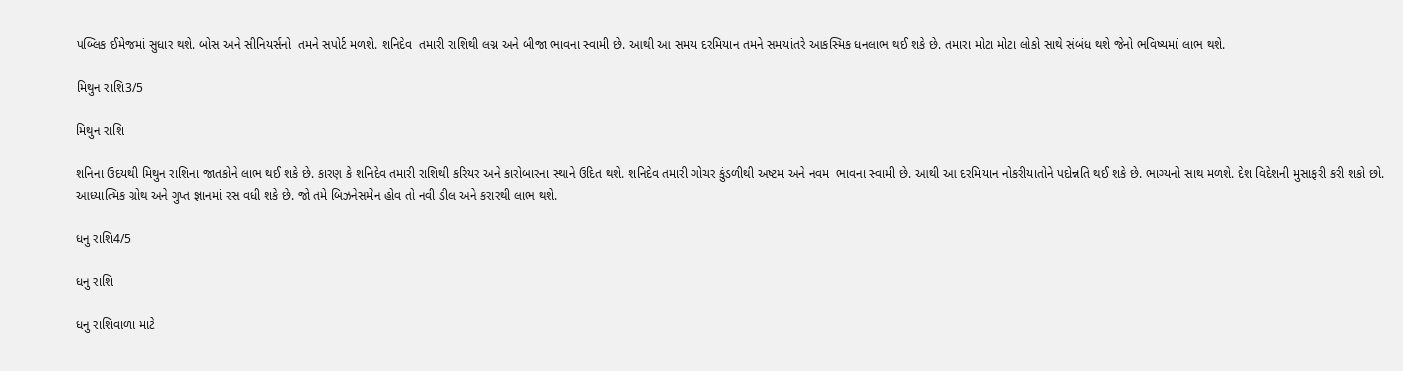પબ્લિક ઈમેજમાં સુધાર થશે. બોસ અને સીનિયર્સનો  તમને સપોર્ટ મળશે. શનિદેવ  તમારી રાશિથી લગ્ન અને બીજા ભાવના સ્વામી છે. આથી આ સમય દરમિયાન તમને સમયાંતરે આકસ્મિક ધનલાભ થઈ શકે છે. તમારા મોટા મોટા લોકો સાથે સંબંધ થશે જેનો ભવિષ્યમાં લાભ થશે.

મિથુન રાશિ3/5

મિથુન રાશિ

શનિના ઉદયથી મિથુન રાશિના જાતકોને લાભ થઈ શકે છે. કારણ કે શનિદેવ તમારી રાશિથી કરિયર અને કારોબારના સ્થાને ઉદિત થશે. શનિદેવ તમારી ગોચર કુંડળીથી અષ્ટમ અને નવમ  ભાવના સ્વામી છે. આથી આ દરમિયાન નોકરીયાતોને પદોન્નતિ થઈ શકે છે. ભાગ્યનો સાથ મળશે. દેશ વિદેશની મુસાફરી કરી શકો છો. આધ્યાત્મિક ગ્રોથ અને ગુપ્ત જ્ઞાનમાં રસ વધી શકે છે. જો તમે બિઝનેસમેન હોવ તો નવી ડીલ અને કરારથી લાભ થશે.

ધનુ રાશિ4/5

ધનુ રાશિ

ધનુ રાશિવાળા માટે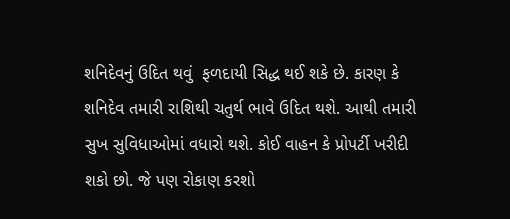શનિદેવનું ઉદિત થવું  ફળદાયી સિદ્ધ થઈ શકે છે. કારણ કે શનિદેવ તમારી રાશિથી ચતુર્થ ભાવે ઉદિત થશે. આથી તમારી સુખ સુવિધાઓમાં વધારો થશે. કોઈ વાહન કે પ્રોપર્ટી ખરીદી શકો છો. જે પણ રોકાણ કરશો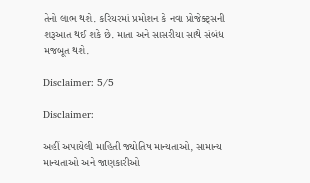તેનો લાભ થશે. કરિયરમાં પ્રમોશન કે નવા પ્રોજેક્ટ્સની શરૂઆત થઈ શકે છે. માતા અને સાસરીયા સાથે સંબંધ મજબૂત થશે.

Disclaimer: 5/5

Disclaimer:

અહીં અપાયેલી માહિતી જ્યોતિષ માન્યતાઓ, સામાન્ય માન્યતાઓ અને જાણકારીઓ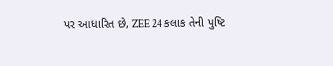પર આધારિત છે, ZEE 24 કલાક તેની પુષ્ટિ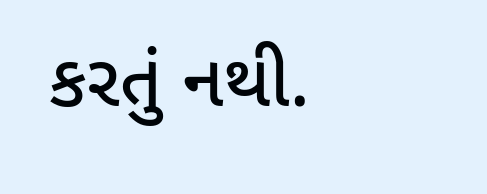કરતું નથી.